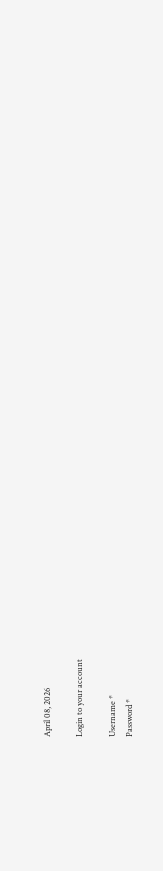April 08, 2026

Login to your account

Username *
Password *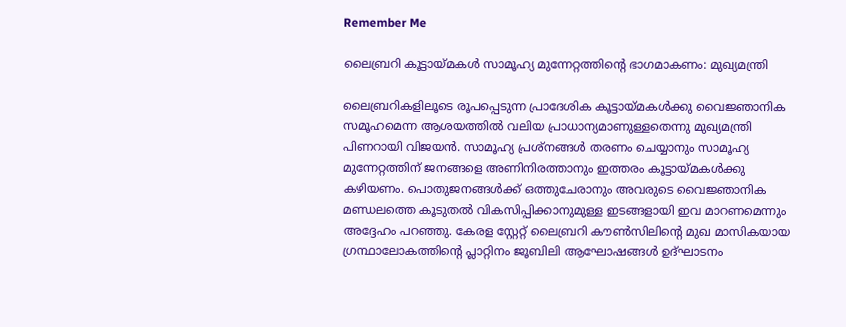Remember Me

ലൈബ്രറി കൂട്ടായ്മകൾ സാമൂഹ്യ മുന്നേറ്റത്തിന്റെ ഭാഗമാകണം: മുഖ്യമന്ത്രി

ലൈബ്രറികളിലൂടെ രൂപപ്പെടുന്ന പ്രാദേശിക കൂട്ടായ്മകൾക്കു വൈജ്ഞാനിക സമൂഹമെന്ന ആശയത്തിൽ വലിയ പ്രാധാന്യമാണുള്ളതെന്നു മുഖ്യമന്ത്രി പിണറായി വിജയൻ. സാമൂഹ്യ പ്രശ്നങ്ങൾ തരണം ചെയ്യാനും സാമൂഹ്യ മുന്നേറ്റത്തിന് ജനങ്ങളെ അണിനിരത്താനും ഇത്തരം കൂട്ടായ്മകൾക്കു കഴിയണം. പൊതുജനങ്ങൾക്ക് ഒത്തുചേരാനും അവരുടെ വൈജ്ഞാനിക മണ്ഡലത്തെ കൂടുതൽ വികസിപ്പിക്കാനുമുള്ള ഇടങ്ങളായി ഇവ മാറണമെന്നും അദ്ദേഹം പറഞ്ഞു. കേരള സ്റ്റേറ്റ് ലൈബ്രറി കൗൺസിലിന്റെ മുഖ മാസികയായ ഗ്രന്ഥാലോകത്തിന്റെ പ്ലാറ്റിനം ജൂബിലി ആഘോഷങ്ങൾ ഉദ്ഘാടനം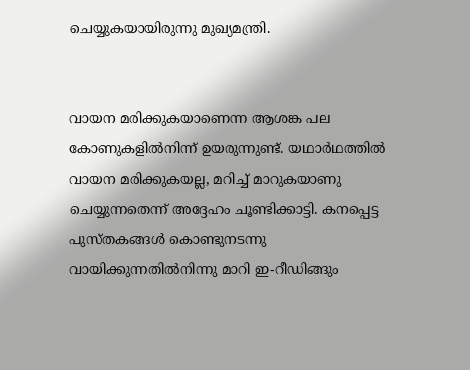ചെയ്യുകയായിരുന്നു മുഖ്യമന്ത്രി.


വായന മരിക്കുകയാണെന്ന ആശങ്ക പല കോണുകളിൽനിന്ന് ഉയരുന്നുണ്ട്. യഥാർഥത്തിൽ വായന മരിക്കുകയല്ല, മറിച്ച് മാറുകയാണു ചെയ്യുന്നതെന്ന് അദ്ദേഹം ചൂണ്ടിക്കാട്ടി. കനപ്പെട്ട പുസ്തകങ്ങൾ കൊണ്ടുനടന്നു വായിക്കുന്നതിൽനിന്നു മാറി ഇ-റീഡിങ്ങും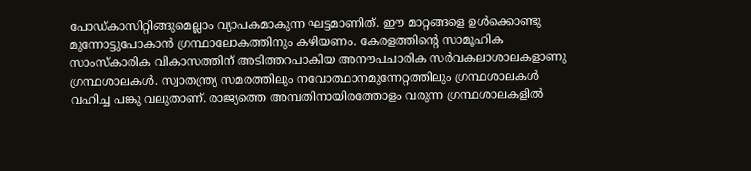പോഡ്കാസിറ്റിങ്ങുമെല്ലാം വ്യാപകമാകുന്ന ഘട്ടമാണിത്. ഈ മാറ്റങ്ങളെ ഉൾക്കൊണ്ടു മുന്നോട്ടുപോകാൻ ഗ്രന്ഥാലോകത്തിനും കഴിയണം. കേരളത്തിന്റെ സാമൂഹിക സാംസ്‌കാരിക വികാസത്തിന് അടിത്തറപാകിയ അനൗപചാരിക സർവകലാശാലകളാണു ഗ്രന്ഥശാലകൾ. സ്വാതന്ത്ര്യ സമരത്തിലും നവോത്ഥാനമുന്നേറ്റത്തിലും ഗ്രന്ഥശാലകൾ വഹിച്ച പങ്കു വലുതാണ്. രാജ്യത്തെ അമ്പതിനായിരത്തോളം വരുന്ന ഗ്രന്ഥശാലകളിൽ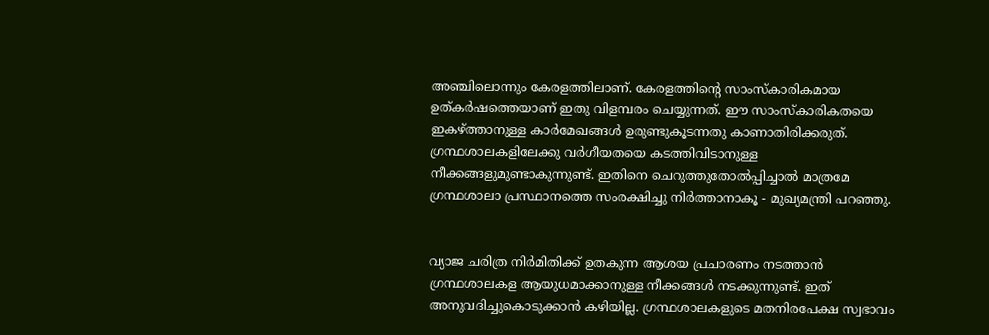അഞ്ചിലൊന്നും കേരളത്തിലാണ്. കേരളത്തിന്റെ സാംസ്‌കാരികമായ ഉത്കർഷത്തെയാണ് ഇതു വിളമ്പരം ചെയ്യുന്നത്. ഈ സാംസ്‌കാരികതയെ ഇകഴ്ത്താനുള്ള കാർമേഖങ്ങൾ ഉരുണ്ടുകൂടന്നതു കാണാതിരിക്കരുത്. ഗ്രന്ഥശാലകളിലേക്കു വർഗീയതയെ കടത്തിവിടാനുള്ള നീക്കങ്ങളുമുണ്ടാകുന്നുണ്ട്. ഇതിനെ ചെറുത്തുതോൽപ്പിച്ചാൽ മാത്രമേ ഗ്രന്ഥശാലാ പ്രസ്ഥാനത്തെ സംരക്ഷിച്ചു നിർത്താനാകൂ - മുഖ്യമന്ത്രി പറഞ്ഞു.


വ്യാജ ചരിത്ര നിർമിതിക്ക് ഉതകുന്ന ആശയ പ്രചാരണം നടത്താൻ ഗ്രന്ഥശാലകള ആയുധമാക്കാനുള്ള നീക്കങ്ങൾ നടക്കുന്നുണ്ട്. ഇത് അനുവദിച്ചുകൊടുക്കാൻ കഴിയില്ല. ഗ്രന്ഥശാലകളുടെ മതനിരപേക്ഷ സ്വഭാവം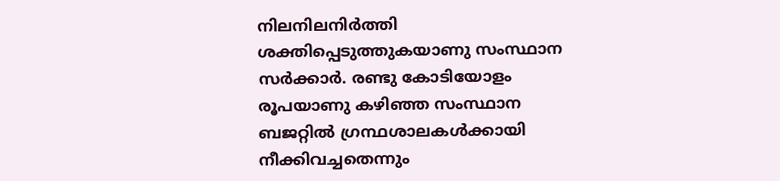നിലനിലനിർത്തി ശക്തിപ്പെടുത്തുകയാണു സംസ്ഥാന സർക്കാർ. രണ്ടു കോടിയോളം രൂപയാണു കഴിഞ്ഞ സംസ്ഥാന ബജറ്റിൽ ഗ്രന്ഥശാലകൾക്കായി നീക്കിവച്ചതെന്നും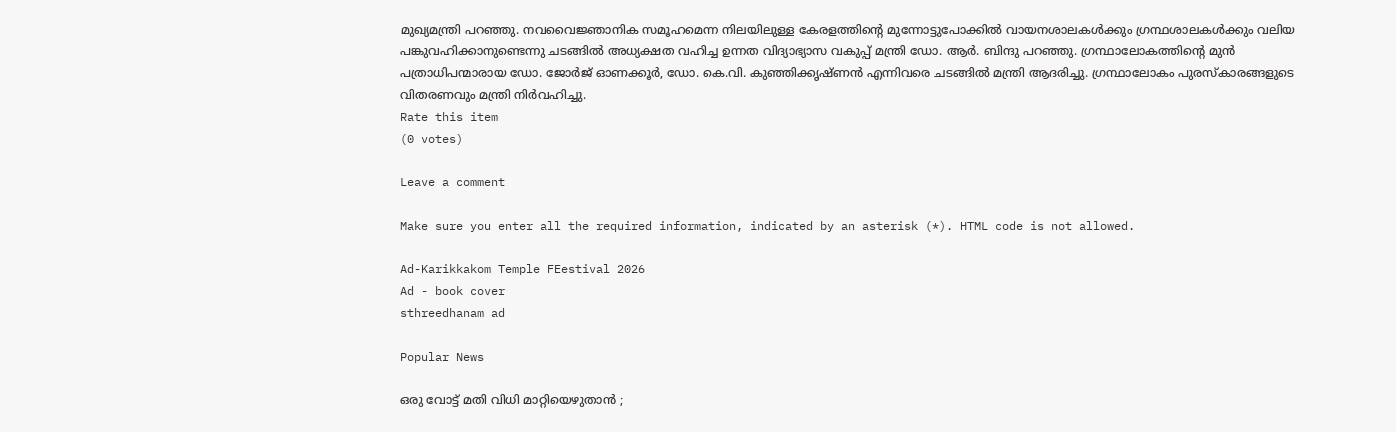മുഖ്യമന്ത്രി പറഞ്ഞു. നവവൈജ്ഞാനിക സമൂഹമെന്ന നിലയിലുള്ള കേരളത്തിന്റെ മുന്നോട്ടുപോക്കിൽ വായനശാലകൾക്കും ഗ്രന്ഥശാലകൾക്കും വലിയ പങ്കുവഹിക്കാനുണ്ടെന്നു ചടങ്ങിൽ അധ്യക്ഷത വഹിച്ച ഉന്നത വിദ്യാഭ്യാസ വകുപ്പ് മന്ത്രി ഡോ. ആർ. ബിന്ദു പറഞ്ഞു. ഗ്രന്ഥാലോകത്തിന്റെ മുൻ പത്രാധിപന്മാരായ ഡോ. ജോർജ് ഓണക്കൂർ, ഡോ. കെ.വി. കുഞ്ഞിക്കൃഷ്ണൻ എന്നിവരെ ചടങ്ങിൽ മന്ത്രി ആദരിച്ചു. ഗ്രന്ഥാലോകം പുരസ്‌കാരങ്ങളുടെ വിതരണവും മന്ത്രി നിർവഹിച്ചു.
Rate this item
(0 votes)

Leave a comment

Make sure you enter all the required information, indicated by an asterisk (*). HTML code is not allowed.

Ad-Karikkakom Temple FEestival 2026
Ad - book cover
sthreedhanam ad

Popular News

ഒരു വോട്ട് മതി വിധി മാറ്റിയെഴുതാൻ ;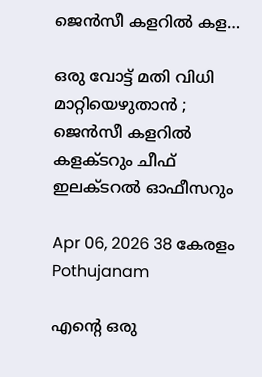ജെൻസീ കളറിൽ കള…

ഒരു വോട്ട് മതി വിധി മാറ്റിയെഴുതാൻ ; ജെൻസീ കളറിൽ കളക്ടറും ചീഫ് ഇലക്ടറൽ ഓഫീസറും

Apr 06, 2026 38 കേരളം Pothujanam

എന്റെ ഒരു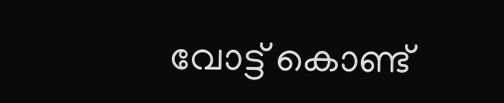വോട്ട് കൊണ്ട്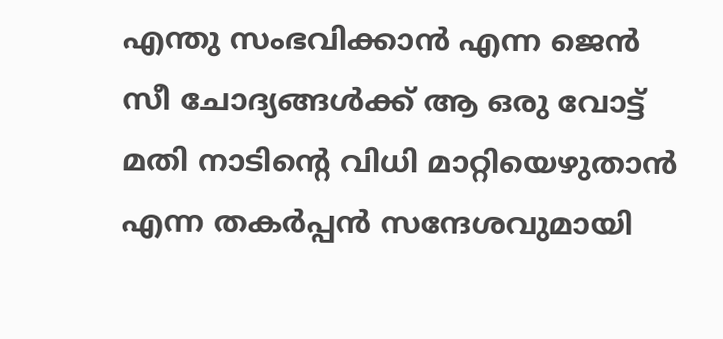എന്തു സംഭവിക്കാൻ എന്ന ജെൻ സീ ചോദ്യങ്ങൾക്ക് ആ ഒരു വോട്ട് മതി നാടിന്റെ വിധി മാറ്റിയെഴുതാൻ എന്ന തകർപ്പൻ സന്ദേശവുമായി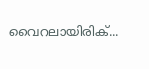വൈറലായിരിക്...